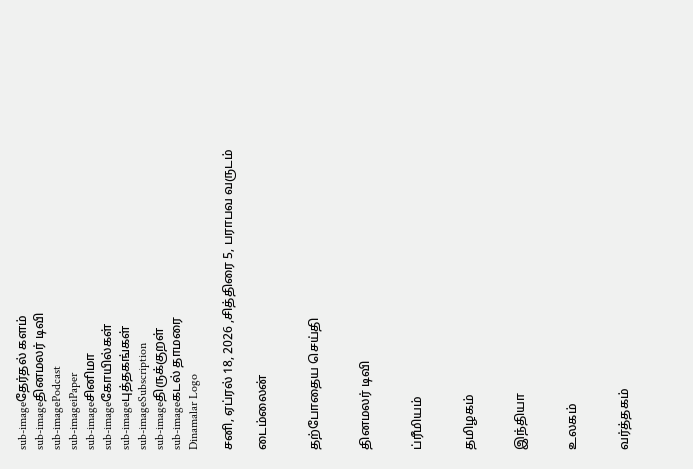sub-imageதேர்தல் களம்
sub-imageதினமலர் டிவி
sub-imagePodcast
sub-imageiPaper
sub-imageசினிமா
sub-imageகோயில்கள்
sub-imageபுத்தகங்கள்
sub-imageSubscription
sub-imageதிருக்குறள்
sub-imageகடல் தாமரை
Dinamalar Logo

சனி, ஏப்ரல் 18, 2026 ,சித்திரை 5, பராபவ வருடம்

டைம்லைன்


தற்போதைய செய்தி


தினமலர் டிவி


ப்ரீமியம்


தமிழகம்


இந்தியா


உலகம்


வர்த்தகம்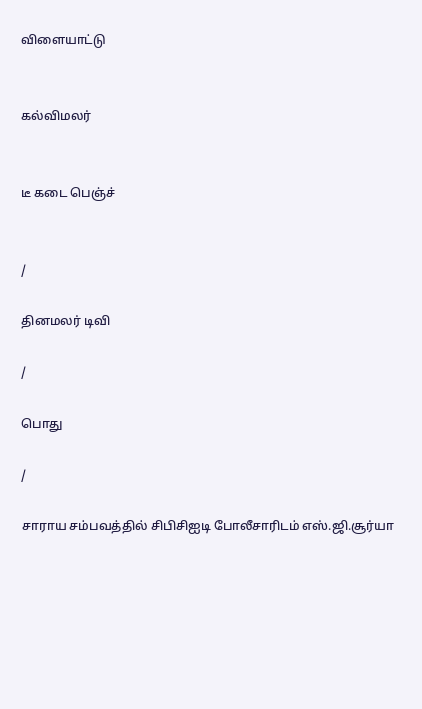விளையாட்டு


கல்விமலர்


டீ கடை பெஞ்ச்


/

தினமலர் டிவி

/

பொது

/

சாராய சம்பவத்தில் சிபிசிஐடி போலீசாரிடம் எஸ்.ஜி.சூர்யா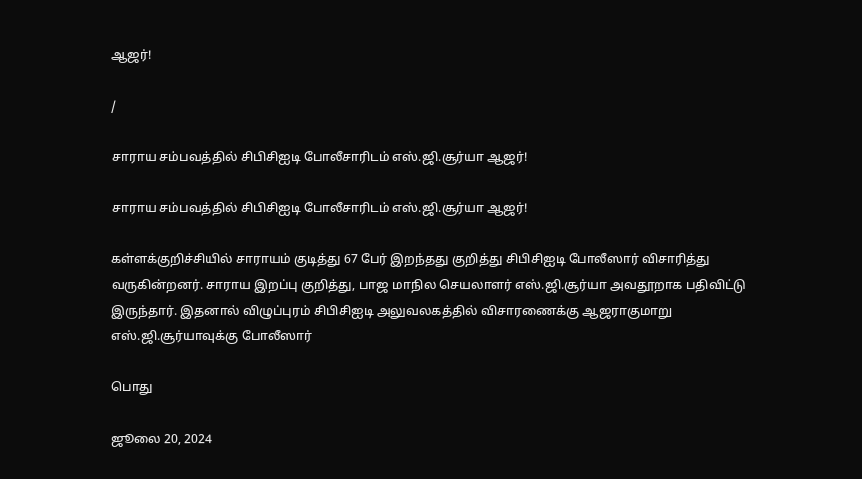ஆஜர்!

/

சாராய சம்பவத்தில் சிபிசிஐடி போலீசாரிடம் எஸ்.ஜி.சூர்யா ஆஜர்!

சாராய சம்பவத்தில் சிபிசிஐடி போலீசாரிடம் எஸ்.ஜி.சூர்யா ஆஜர்!

கள்ளக்குறிச்சியில் சாராயம் குடித்து 67 பேர் இறந்தது குறித்து சிபிசிஐடி போலீஸார் விசாரித்து வருகின்றனர். சாராய இறப்பு குறித்து, பாஜ மாநில செயலாளர் எஸ்.ஜி.சூர்யா அவதூறாக பதிவிட்டு இருந்தார். இதனால் விழுப்புரம் சிபிசிஐடி அலுவலகத்தில் விசாரணைக்கு ஆஜராகுமாறு எஸ்.ஜி.சூர்யாவுக்கு போலீஸார்

பொது

ஜூலை 20, 2024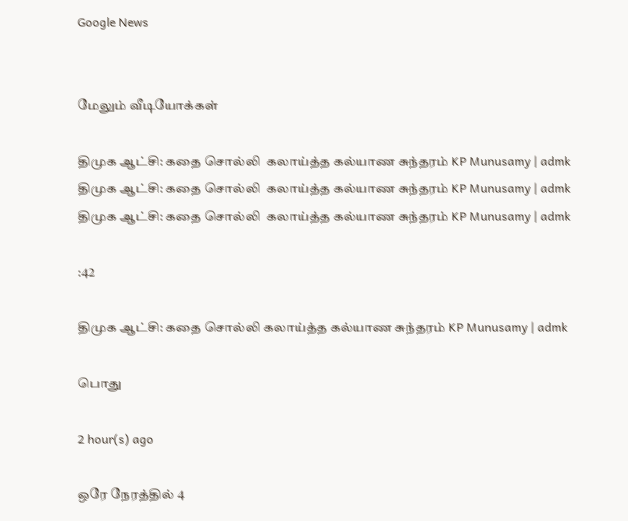Google News


மேலும் வீடியோக்கள்

திமுக ஆட்சி: கதை சொல்லி  கலாய்த்த கல்யாண சுந்தரம் KP Munusamy | admk
திமுக ஆட்சி: கதை சொல்லி  கலாய்த்த கல்யாண சுந்தரம் KP Munusamy | admk
திமுக ஆட்சி: கதை சொல்லி  கலாய்த்த கல்யாண சுந்தரம் KP Munusamy | admk

:42

திமுக ஆட்சி: கதை சொல்லி கலாய்த்த கல்யாண சுந்தரம் KP Munusamy | admk

பொது

2 hour(s) ago

ஒரே நேரத்தில் 4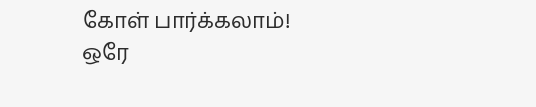கோள் பார்க்கலாம்!
ஒரே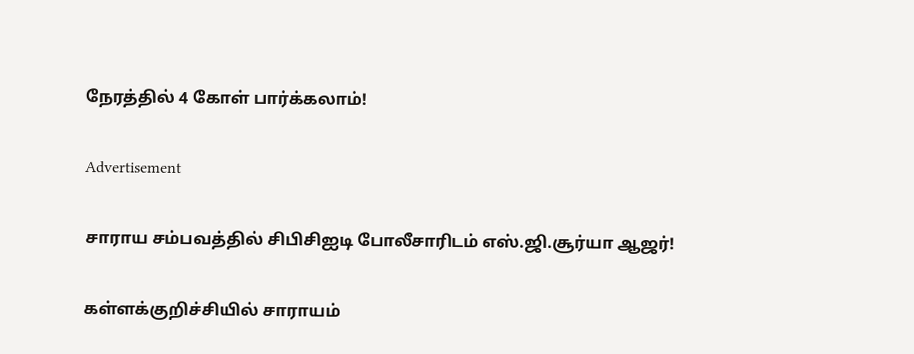நேரத்தில் 4 கோள் பார்க்கலாம்!

Advertisement

சாராய சம்பவத்தில் சிபிசிஐடி போலீசாரிடம் எஸ்.ஜி.சூர்யா ஆஜர்!

கள்ளக்குறிச்சியில் சாராயம்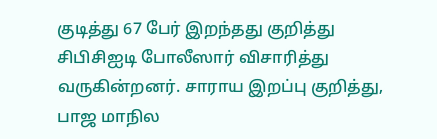குடித்து 67 பேர் இறந்தது குறித்து சிபிசிஐடி போலீஸார் விசாரித்து வருகின்றனர். சாராய இறப்பு குறித்து, பாஜ மாநில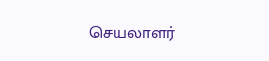செயலாளர்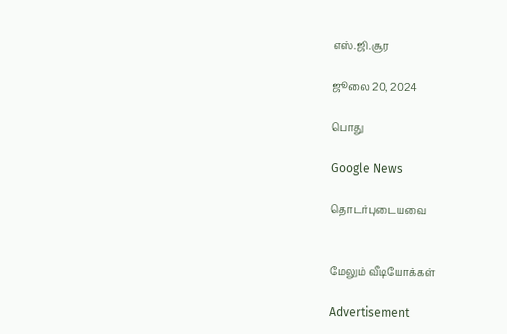எஸ்.ஜி.சூர

ஜூலை 20, 2024

பொது

Google News

தொடர்புடையவை


மேலும் வீடியோக்கள்

Advertisement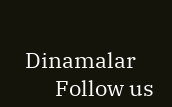Dinamalar
      Follow us